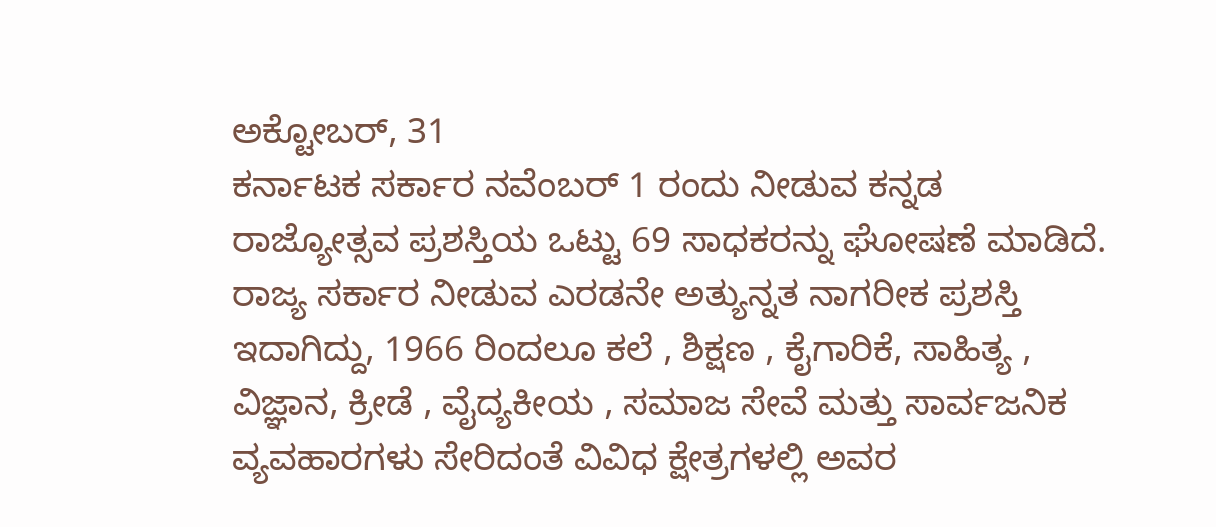ಅಕ್ಟೋಬರ್, 31
ಕರ್ನಾಟಕ ಸರ್ಕಾರ ನವೆಂಬರ್ 1 ರಂದು ನೀಡುವ ಕನ್ನಡ ರಾಜ್ಯೋತ್ಸವ ಪ್ರಶಸ್ತಿಯ ಒಟ್ಟು 69 ಸಾಧಕರನ್ನು ಘೋಷಣೆ ಮಾಡಿದೆ. ರಾಜ್ಯ ಸರ್ಕಾರ ನೀಡುವ ಎರಡನೇ ಅತ್ಯುನ್ನತ ನಾಗರೀಕ ಪ್ರಶಸ್ತಿ ಇದಾಗಿದ್ದು, 1966 ರಿಂದಲೂ ಕಲೆ , ಶಿಕ್ಷಣ , ಕೈಗಾರಿಕೆ, ಸಾಹಿತ್ಯ , ವಿಜ್ಞಾನ, ಕ್ರೀಡೆ , ವೈದ್ಯಕೀಯ , ಸಮಾಜ ಸೇವೆ ಮತ್ತು ಸಾರ್ವಜನಿಕ ವ್ಯವಹಾರಗಳು ಸೇರಿದಂತೆ ವಿವಿಧ ಕ್ಷೇತ್ರಗಳಲ್ಲಿ ಅವರ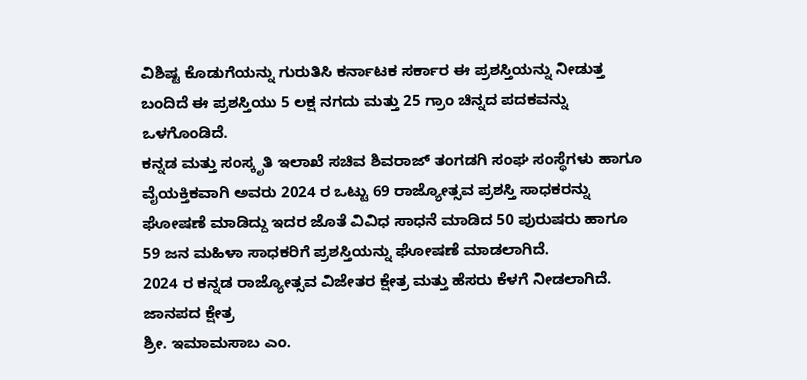ವಿಶಿಷ್ಟ ಕೊಡುಗೆಯನ್ನು ಗುರುತಿಸಿ ಕರ್ನಾಟಕ ಸರ್ಕಾರ ಈ ಪ್ರಶಸ್ತಿಯನ್ನು ನೀಡುತ್ತ ಬಂದಿದೆ ಈ ಪ್ರಶಸ್ತಿಯು 5 ಲಕ್ಷ ನಗದು ಮತ್ತು 25 ಗ್ರಾಂ ಚಿನ್ನದ ಪದಕವನ್ನು ಒಳಗೊಂಡಿದೆ.
ಕನ್ನಡ ಮತ್ತು ಸಂಸ್ಕೃತಿ ಇಲಾಖೆ ಸಚಿವ ಶಿವರಾಜ್ ತಂಗಡಗಿ ಸಂಘ ಸಂಸ್ಥೆಗಳು ಹಾಗೂ ವೈಯಕ್ತಿಕವಾಗಿ ಅವರು 2024 ರ ಒಟ್ಟು 69 ರಾಜ್ಯೋತ್ಸವ ಪ್ರಶಸ್ತಿ ಸಾಧಕರನ್ನು ಘೋಷಣೆ ಮಾಡಿದ್ದು ಇದರ ಜೊತೆ ವಿವಿಧ ಸಾಧನೆ ಮಾಡಿದ 50 ಪುರುಷರು ಹಾಗೂ 59 ಜನ ಮಹಿಳಾ ಸಾಧಕರಿಗೆ ಪ್ರಶಸ್ತಿಯನ್ನು ಘೋಷಣೆ ಮಾಡಲಾಗಿದೆ.
2024 ರ ಕನ್ನಡ ರಾಜ್ಯೋತ್ಸವ ವಿಜೇತರ ಕ್ಷೇತ್ರ ಮತ್ತು ಹೆಸರು ಕೆಳಗೆ ನೀಡಲಾಗಿದೆ.
ಜಾನಪದ ಕ್ಷೇತ್ರ
ಶ್ರೀ. ಇಮಾಮಸಾಬ ಎಂ.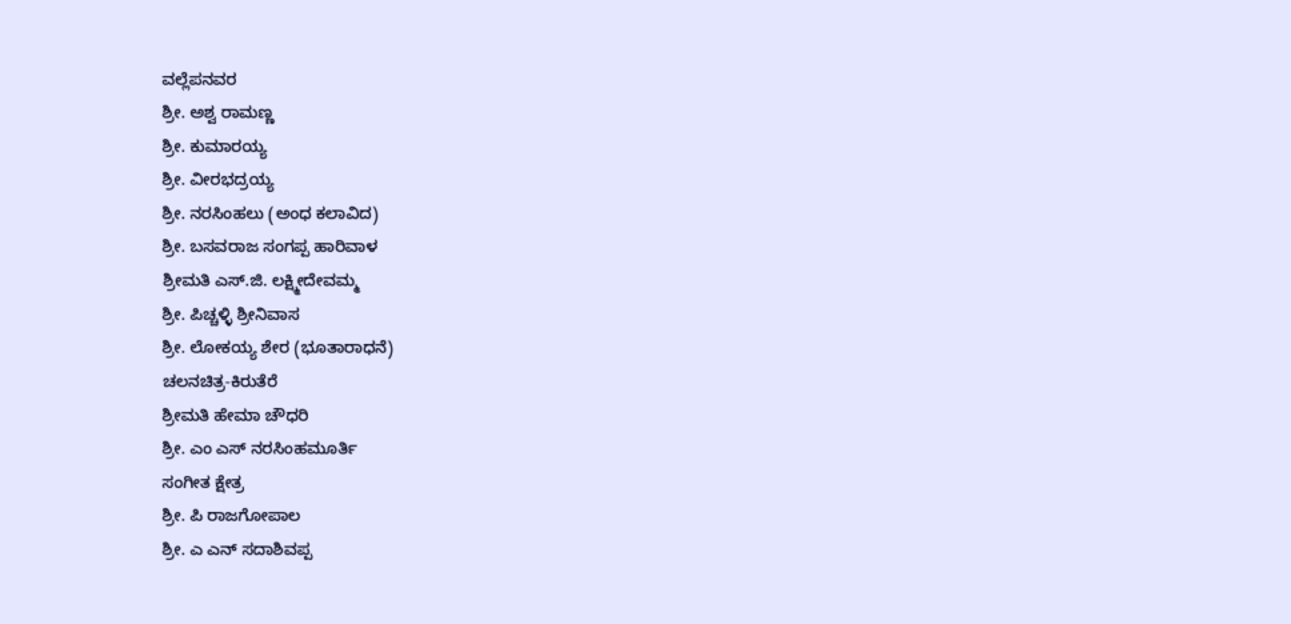ವಲ್ಲೆಪನವರ
ಶ್ರೀ. ಅಶ್ವ ರಾಮಣ್ಣ
ಶ್ರೀ. ಕುಮಾರಯ್ಯ
ಶ್ರೀ. ವೀರಭದ್ರಯ್ಯ
ಶ್ರೀ. ನರಸಿಂಹಲು (ಅಂಧ ಕಲಾವಿದ)
ಶ್ರೀ. ಬಸವರಾಜ ಸಂಗಪ್ಪ ಹಾರಿವಾಳ
ಶ್ರೀಮತಿ ಎಸ್.ಜಿ. ಲಕ್ಷ್ಮೀದೇವಮ್ಮ
ಶ್ರೀ. ಪಿಚ್ಚಳ್ಳಿ ಶ್ರೀನಿವಾಸ
ಶ್ರೀ. ಲೋಕಯ್ಯ ಶೇರ (ಭೂತಾರಾಧನೆ)
ಚಲನಚಿತ್ರ-ಕಿರುತೆರೆ
ಶ್ರೀಮತಿ ಹೇಮಾ ಚೌಧರಿ
ಶ್ರೀ. ಎಂ ಎಸ್ ನರಸಿಂಹಮೂರ್ತಿ
ಸಂಗೀತ ಕ್ಷೇತ್ರ
ಶ್ರೀ. ಪಿ ರಾಜಗೋಪಾಲ
ಶ್ರೀ. ಎ ಎನ್ ಸದಾಶಿವಪ್ಪ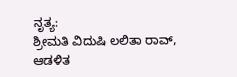ನೃತ್ಯ:
ಶ್ರೀಮತಿ ವಿದುಷಿ ಲಲಿತಾ ರಾವ್,
ಆಡಳಿತ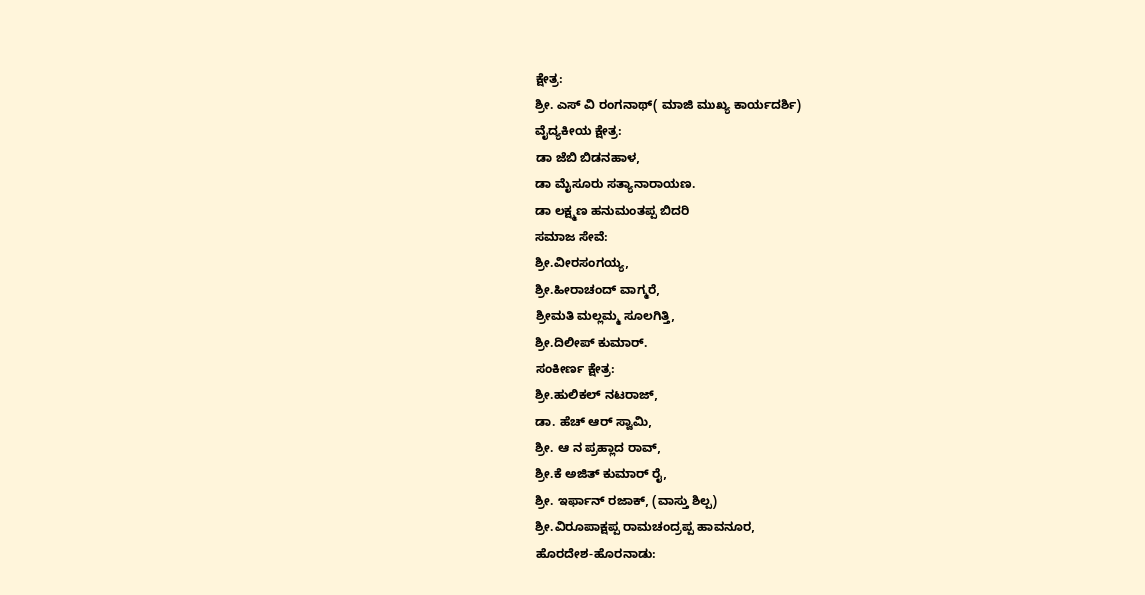ಕ್ಷೇತ್ರ:
ಶ್ರೀ. ಎಸ್ ವಿ ರಂಗನಾಥ್( ಮಾಜಿ ಮುಖ್ಯ ಕಾರ್ಯದರ್ಶಿ)
ವೈದ್ಯಕೀಯ ಕ್ಷೇತ್ರ:
ಡಾ ಜೆಬಿ ಬಿಡನಹಾಳ,
ಡಾ ಮೈಸೂರು ಸತ್ಯಾನಾರಾಯಣ.
ಡಾ ಲಕ್ಷ್ಮಣ ಹನುಮಂತಪ್ಪ ಬಿದರಿ
ಸಮಾಜ ಸೇವೆ:
ಶ್ರೀ.ವೀರಸಂಗಯ್ಯ,
ಶ್ರೀ.ಹೀರಾಚಂದ್ ವಾಗ್ಮರೆ,
ಶ್ರೀಮತಿ ಮಲ್ಲಮ್ಮ ಸೂಲಗಿತ್ತಿ,
ಶ್ರೀ.ದಿಲೀಪ್ ಕುಮಾರ್.
ಸಂಕೀರ್ಣ ಕ್ಷೇತ್ರ:
ಶ್ರೀ.ಹುಲಿಕಲ್ ನಟರಾಜ್,
ಡಾ. ಹೆಚ್ ಆರ್ ಸ್ವಾಮಿ,
ಶ್ರೀ. ಆ ನ ಪ್ರಹ್ಲಾದ ರಾವ್,
ಶ್ರೀ.ಕೆ ಅಜಿತ್ ಕುಮಾರ್ ರೈ,
ಶ್ರೀ. ಇರ್ಫಾನ್ ರಜಾಕ್, (ವಾಸ್ತು ಶಿಲ್ಪ)
ಶ್ರೀ.ವಿರೂಪಾಕ್ಷಪ್ಪ ರಾಮಚಂದ್ರಪ್ಪ ಹಾವನೂರ,
ಹೊರದೇಶ-ಹೊರನಾಡು: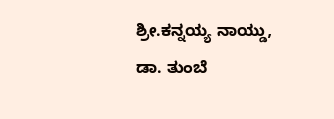ಶ್ರೀ.ಕನ್ನಯ್ಯ ನಾಯ್ಡು,
ಡಾ. ತುಂಬೆ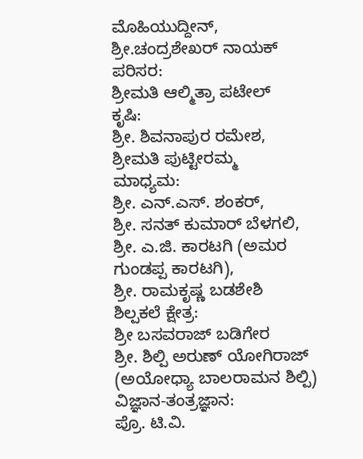ಮೊಹಿಯುದ್ದೀನ್,
ಶ್ರೀ.ಚಂದ್ರಶೇಖರ್ ನಾಯಕ್
ಪರಿಸರ:
ಶ್ರೀಮತಿ ಆಲ್ಮಿತ್ರಾ ಪಟೇಲ್
ಕೃಷಿ:
ಶ್ರೀ. ಶಿವನಾಪುರ ರಮೇಶ,
ಶ್ರೀಮತಿ ಪುಟ್ಟೀರಮ್ಮ
ಮಾಧ್ಯಮ:
ಶ್ರೀ. ಎನ್.ಎಸ್. ಶಂಕರ್,
ಶ್ರೀ. ಸನತ್ ಕುಮಾರ್ ಬೆಳಗಲಿ,
ಶ್ರೀ. ಎ.ಜಿ. ಕಾರಟಗಿ (ಅಮರ ಗುಂಡಪ್ಪ ಕಾರಟಗಿ),
ಶ್ರೀ. ರಾಮಕೃಷ್ಣ ಬಡಶೇಶಿ
ಶಿಲ್ಪಕಲೆ ಕ್ಷೇತ್ರ:
ಶ್ರೀ ಬಸವರಾಜ್ ಬಡಿಗೇರ
ಶ್ರೀ. ಶಿಲ್ಪಿ ಅರುಣ್ ಯೋಗಿರಾಜ್ (ಅಯೋಧ್ಯಾ ಬಾಲರಾಮನ ಶಿಲ್ಪಿ)
ವಿಜ್ಞಾನ-ತಂತ್ರಜ್ಞಾನ:
ಪ್ರೊ. ಟಿ.ವಿ.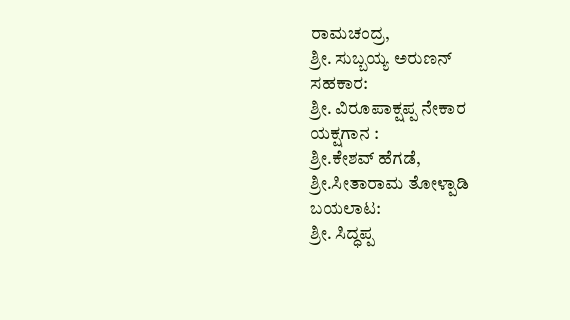ರಾಮಚಂದ್ರ,
ಶ್ರೀ. ಸುಬ್ಬಯ್ಯ ಅರುಣನ್
ಸಹಕಾರ:
ಶ್ರೀ. ವಿರೂಪಾಕ್ಷಪ್ಪ ನೇಕಾರ
ಯಕ್ಷಗಾನ :
ಶ್ರೀ.ಕೇಶವ್ ಹೆಗಡೆ,
ಶ್ರೀ.ಸೀತಾರಾಮ ತೋಳ್ಪಾಡಿ
ಬಯಲಾಟ:
ಶ್ರೀ. ಸಿದ್ಧಪ್ಪ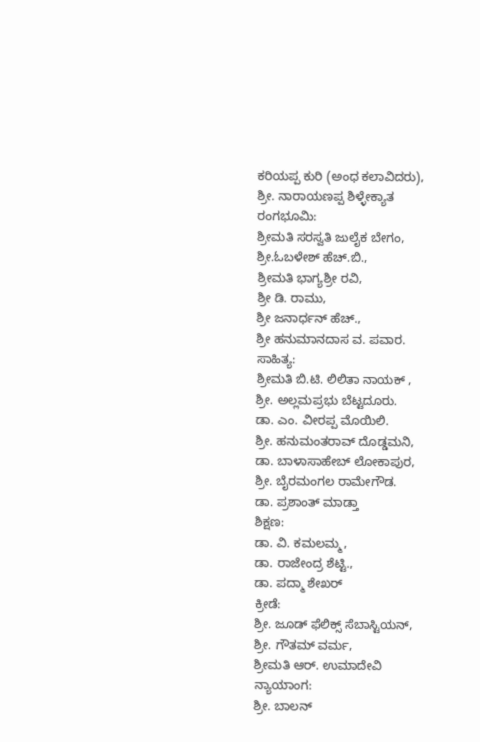ಕರಿಯಪ್ಪ ಕುರಿ (ಅಂಧ ಕಲಾವಿದರು),
ಶ್ರೀ. ನಾರಾಯಣಪ್ಪ ಶಿಳ್ಳೇಕ್ಯಾತ
ರಂಗಭೂಮಿ:
ಶ್ರೀಮತಿ ಸರಸ್ವತಿ ಜುಲೈಕ ಬೇಗಂ,
ಶ್ರೀ.ಓಬಳೇಶ್ ಹೆಚ್.ಬಿ.,
ಶ್ರೀಮತಿ ಭಾಗ್ಯಶ್ರೀ ರವಿ,
ಶ್ರೀ ಡಿ. ರಾಮು,
ಶ್ರೀ ಜನಾರ್ಧನ್ ಹೆಚ್.,
ಶ್ರೀ ಹನುಮಾನದಾಸ ವ. ಪವಾರ.
ಸಾಹಿತ್ಯ:
ಶ್ರೀಮತಿ ಬಿ.ಟಿ. ಲಿಲಿತಾ ನಾಯಕ್ ,
ಶ್ರೀ. ಅಲ್ಲಮಪ್ರಭು ಬೆಟ್ಟದೂರು.
ಡಾ. ಎಂ. ವೀರಪ್ಪ ಮೊಯಿಲಿ.
ಶ್ರೀ. ಹನುಮಂತರಾವ್ ದೊಡ್ಡಮನಿ,
ಡಾ. ಬಾಳಾಸಾಹೇಬ್ ಲೋಕಾಪುರ,
ಶ್ರೀ. ಬೈರಮಂಗಲ ರಾಮೇಗೌಡ.
ಡಾ. ಪ್ರಶಾಂತ್ ಮಾಡ್ತಾ
ಶಿಕ್ಷಣ:
ಡಾ. ವಿ. ಕಮಲಮ್ಮ,
ಡಾ. ರಾಜೇಂದ್ರ ಶೆಟ್ಟಿ.,
ಡಾ. ಪದ್ಮಾ ಶೇಖರ್
ಕ್ರೀಡೆ:
ಶ್ರೀ. ಜೂಡ್ ಫೆಲಿಕ್ಸ್ ಸೆಬಾಸ್ಟಿಯನ್,
ಶ್ರೀ. ಗೌತಮ್ ವರ್ಮ,
ಶ್ರೀಮತಿ ಆರ್. ಉಮಾದೇವಿ
ನ್ಯಾಯಾಂಗ:
ಶ್ರೀ. ಬಾಲನ್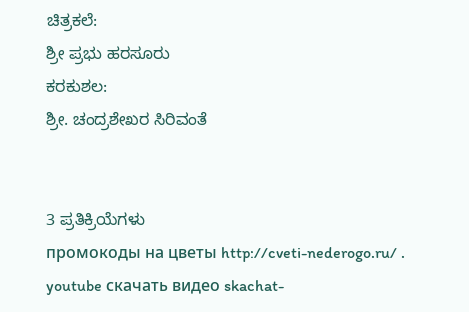ಚಿತ್ರಕಲೆ:
ಶ್ರೀ ಪ್ರಭು ಹರಸೂರು
ಕರಕುಶಲ:
ಶ್ರೀ. ಚಂದ್ರಶೇಖರ ಸಿರಿವಂತೆ


3 ಪ್ರತಿಕ್ರಿಯೆಗಳು
промокоды на цветы http://cveti-nederogo.ru/ .
youtube скачать видео skachat-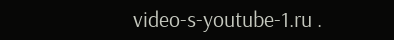video-s-youtube-1.ru .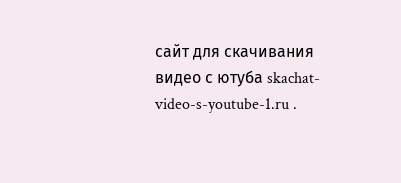сайт для скачивания видео с ютуба skachat-video-s-youtube-1.ru .